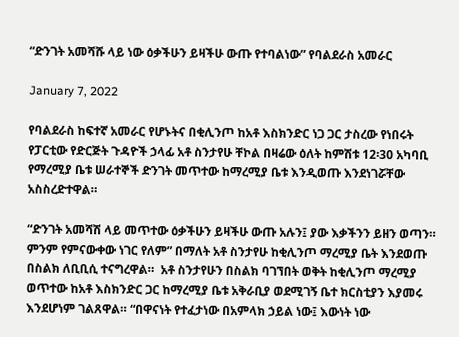“ድንገት አመሻሹ ላይ ነው ዕቃችሁን ይዛችሁ ውጡ የተባልነው” የባልደራስ አመራር

January 7, 2022

የባልደራስ ከፍተኛ አመራር የሆኑትና በቂሊንጦ ከአቶ እስክንድር ነጋ ጋር ታስረው የነበሩት የፓርቲው የድርጅት ጉዳዮች ኃላፊ አቶ ስንታየሁ ቸኮል በዛሬው ዕለት ከምሽቱ 12፡30 አካባቢ የማረሚያ ቤቱ ሠራተኞች ድንገት መጥተው ከማረሚያ ቤቱ እንዲወጡ እንደነገሯቸው አስስረድተዋል።

“ድንገት አመሻሽ ላይ መጥተው ዕቃችሁን ይዛችሁ ውጡ አሉን፤ ያው እቃችንን ይዘን ወጣን። ምንም የምናውቀው ነገር የለም” በማለት አቶ ስንታየሁ ከቂሊንጦ ማረሚያ ቤት እንደወጡ በስልክ ለቢቢሲ ተናግረዋል።  አቶ ስንታየሁን በስልክ ባገኘበት ወቅት ከቂሊንጦ ማረሚያ ወጥተው ከአቶ እስክንድር ጋር ከማረሚያ ቤቱ አቅራቢያ ወደሚገኝ ቤተ ክርስቲያን እያመሩ እንደሆነም ገልጸዋል። “በዋናነት የተፈታነው በአምላክ ኃይል ነው፤ እውነት ነው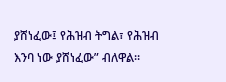ያሸነፈው፤ የሕዝብ ትግል፣ የሕዝብ እንባ ነው ያሸነፈው” ብለዋል።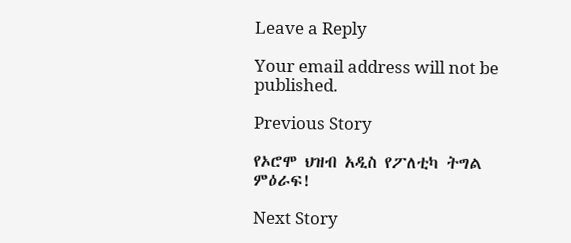Leave a Reply

Your email address will not be published.

Previous Story

የኦሮሞ ህዝብ አዲስ የፖለቲካ ትግል ምዕራፍ!

Next Story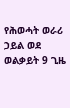የሕወሓት ወራሪ ኃይል ወደ ወልቃይት 9 ጊዜ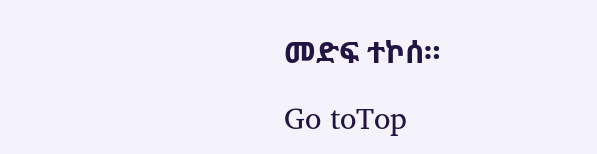መድፍ ተኮሰ።

Go toTop